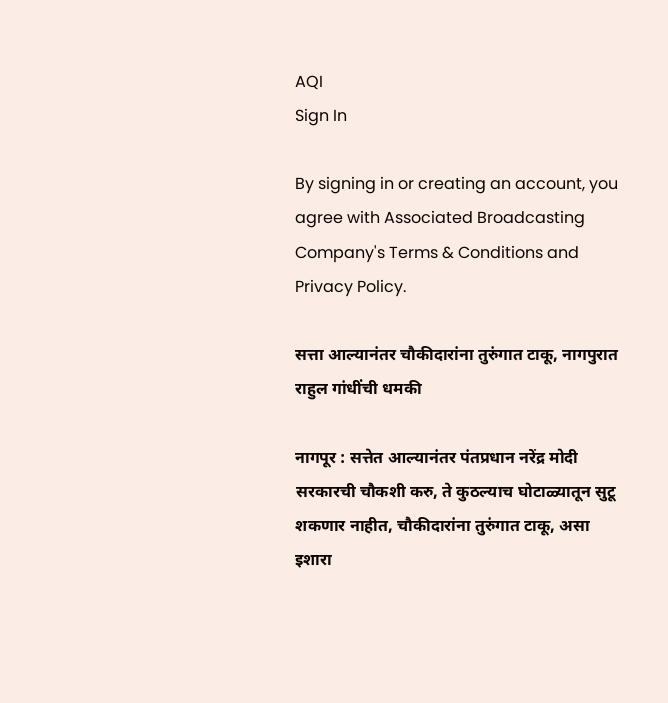AQI
Sign In

By signing in or creating an account, you agree with Associated Broadcasting Company's Terms & Conditions and Privacy Policy.

सत्ता आल्यानंतर चौकीदारांना तुरुंगात टाकू, नागपुरात राहुल गांधींची धमकी

नागपूर : सत्तेत आल्यानंतर पंतप्रधान नरेंद्र मोदी सरकारची चौकशी करु, ते कुठल्याच घोटाळ्यातून सुटू शकणार नाहीत, चौकीदारांना तुरुंगात टाकू, असा इशारा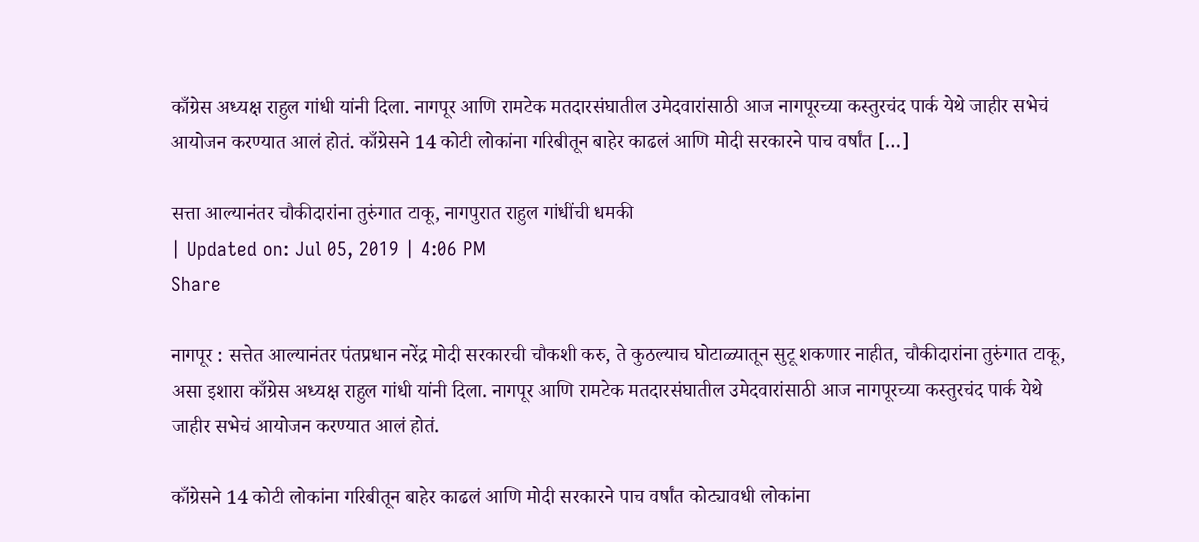काँग्रेस अध्यक्ष राहुल गांधी यांनी दिला. नागपूर आणि रामटेक मतदारसंघातील उमेदवारांसाठी आज नागपूरच्या कस्तुरचंद पार्क येथे जाहीर सभेचं आयोजन करण्यात आलं होतं. काँग्रेसने 14 कोटी लोकांना गरिबीतून बाहेर काढलं आणि मोदी सरकारने पाच वर्षांत […]

सत्ता आल्यानंतर चौकीदारांना तुरुंगात टाकू, नागपुरात राहुल गांधींची धमकी
| Updated on: Jul 05, 2019 | 4:06 PM
Share

नागपूर : सत्तेत आल्यानंतर पंतप्रधान नरेंद्र मोदी सरकारची चौकशी करु, ते कुठल्याच घोटाळ्यातून सुटू शकणार नाहीत, चौकीदारांना तुरुंगात टाकू, असा इशारा काँग्रेस अध्यक्ष राहुल गांधी यांनी दिला. नागपूर आणि रामटेक मतदारसंघातील उमेदवारांसाठी आज नागपूरच्या कस्तुरचंद पार्क येथे जाहीर सभेचं आयोजन करण्यात आलं होतं.

काँग्रेसने 14 कोटी लोकांना गरिबीतून बाहेर काढलं आणि मोदी सरकारने पाच वर्षांत कोट्यावधी लोकांना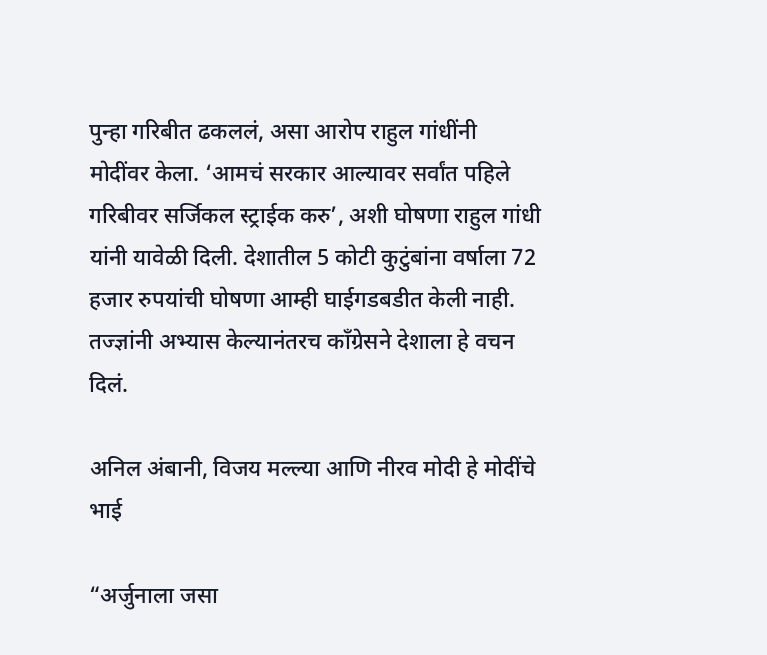पुन्हा गरिबीत ढकललं, असा आरोप राहुल गांधींनी मोदींवर केला. ‘आमचं सरकार आल्यावर सर्वांत पहिले गरिबीवर सर्जिकल स्ट्राईक करु’, अशी घोषणा राहुल गांधी यांनी यावेळी दिली. देशातील 5 कोटी कुटुंबांना वर्षाला 72 हजार रुपयांची घोषणा आम्ही घाईगडबडीत केली नाही. तज्ज्ञांनी अभ्यास केल्यानंतरच काँग्रेसने देशाला हे वचन दिलं.

अनिल अंबानी, विजय मल्ल्या आणि नीरव मोदी हे मोदींचे भाई

“अर्जुनाला जसा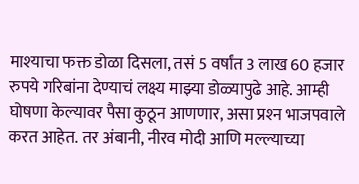माश्‍याचा फक्त डोळा दिसला, तसं 5 वर्षांत 3 लाख 60 हजार रुपये गरिबांना देण्याचं लक्ष्य माझ्या डोळ्यापुढे आहे. आम्ही घोषणा केल्यावर पैसा कुठून आणणार, असा प्रश्‍न भाजपवाले करत आहेत. तर अंबानी, नीरव मोदी आणि मल्ल्याच्या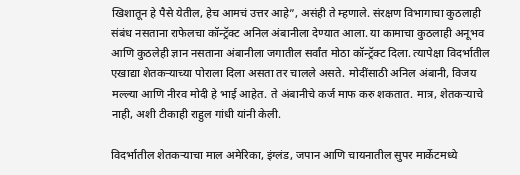खिशातून हे पैसे येतील, हेच आमचं उत्तर आहे”, असंही ते म्हणाले. संरक्षण विभागाचा कुठलाही संबंध नसताना राफेलचा कॉन्ट्रॅक्‍ट अनिल अंबानीला देण्यात आला. या कामाचा कुठलाही अनूभव आणि कुठलेही ज्ञान नसताना अंबानीला जगातील सर्वांत मोठा कॉन्ट्रॅक्‍ट दिला. त्यापेक्षा विदर्भातील एखाद्या शेतकऱ्याच्या पोराला दिला असता तर चालले असते. मोदींसाठी अनिल अंबानी, विजय मल्ल्या आणि नीरव मोदी हे भाई आहेत. ते अंबानीचे कर्ज माफ करु शकतात. मात्र, शेतकऱ्याचे नाही, अशी टीकाही राहुल गांधी यांनी केली.

विदर्भातील शेतकऱ्याचा माल अमेरिका, इंग्लंड, जपान आणि चायनातील सुपर मार्केटमध्ये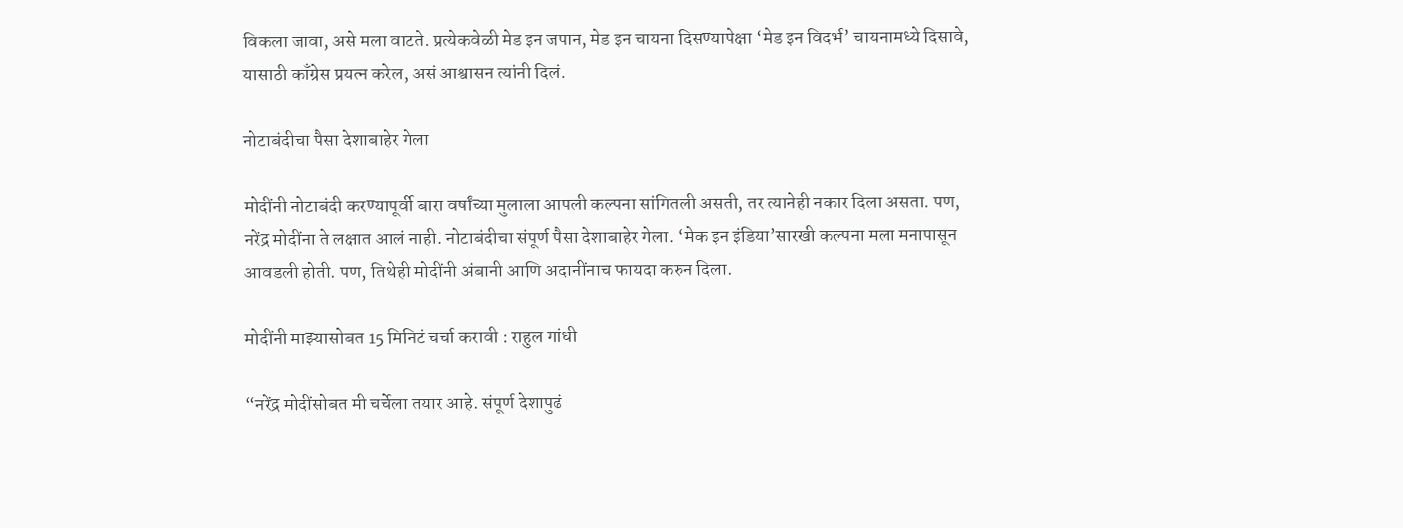विकला जावा, असे मला वाटते. प्रत्येकवेळी मेड इन जपान, मेड इन चायना दिसण्यापेक्षा ‘मेड इन विदर्भ’ चायनामध्ये दिसावे, यासाठी काँग्रेस प्रयत्न करेल, असं आश्वासन त्यांनी दिलं.

नोटाबंदीचा पैसा देशाबाहेर गेला

मोदींनी नोटाबंदी करण्यापूर्वी बारा वर्षांच्या मुलाला आपली कल्पना सांगितली असती, तर त्यानेही नकार दिला असता. पण, नरेंद्र मोदींना ते लक्षात आलं नाही. नोटाबंदीचा संपूर्ण पैसा देशाबाहेर गेला. ‘मेक इन इंडिया’सारखी कल्पना मला मनापासून आवडली होती. पण, तिथेही मोदींनी अंबानी आणि अदानींनाच फायदा करुन दिला.

मोदींनी माझ्यासोबत 15 मिनिटं चर्चा करावी : राहुल गांधी

“नरेंद्र मोदींसोबत मी चर्चेला तयार आहे. संपूर्ण देशापुढं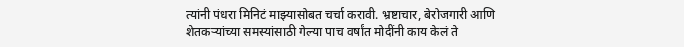त्यांनी पंधरा मिनिटं माझ्यासोबत चर्चा करावी. भ्रष्टाचार, बेरोजगारी आणि शेतकऱ्यांच्या समस्यांसाठी गेल्या पाच वर्षांत मोदींनी काय केलं ते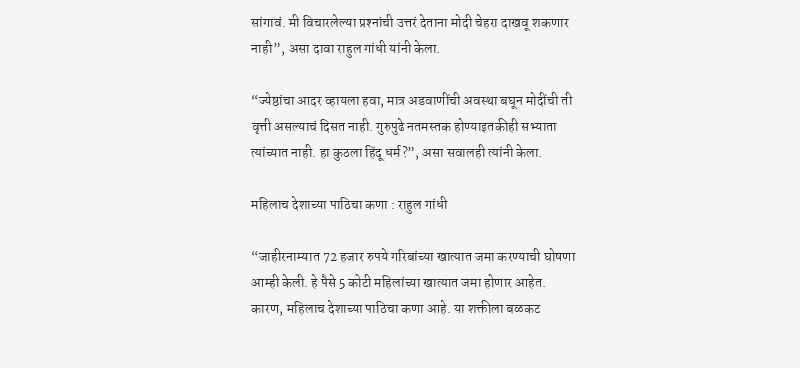सांगावं. मी विचारलेल्या प्रश्‍नांची उत्तरं देताना मोदी चेहरा दाखवू शकणार नाही”, असा दावा राहुल गांधी यांनी केला.

“ज्येष्ठांचा आदर व्हायला हवा, मात्र अडवाणींची अवस्था बघून मोदींची ती वृत्ती असल्याचं दिसत नाही. गुरुपुढे नतमस्तक होण्याइतकीही सभ्याता त्यांच्यात नाही. हा कुठला हिंदू धर्म?”, असा सवालही त्यांनी केला.

महिलाच देशाच्या पाठिचा कणा : राहुल गांधी

“जाहीरनाम्यात 72 हजार रुपये गरिबांच्या खात्यात जमा करण्याची घोषणा आम्ही केली. हे पैसे 5 कोटी महिलांच्या खात्यात जमा होणार आहेत. कारण, महिलाच देशाच्या पाठिचा कणा आहे. या शक्तीला बळकट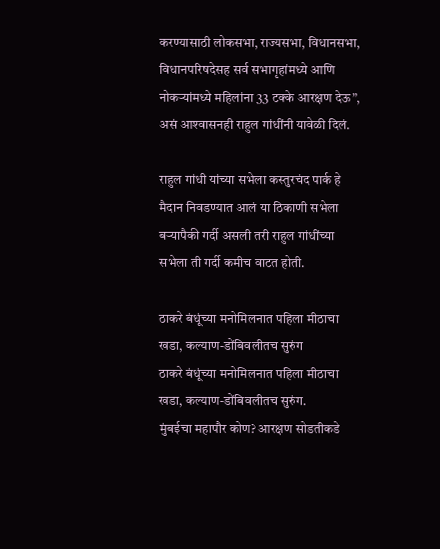करण्यासाठी लोकसभा, राज्यसभा, विधानसभा, विधानपरिषदेसह सर्व सभागृहांमध्ये आणि नोकऱ्यांमध्ये महिलांना 33 टक्के आरक्षण देऊ”, असं आश्‍वासनही राहुल गांधींनी यावेळी दिलं.

राहुल गांधी यांच्या सभेला कस्तुरचंद पार्क हे मैदान निवडण्यात आलं या ठिकाणी सभेला बऱ्यापैकी गर्दी असली तरी राहुल गांधींच्या सभेला ती गर्दी कमीच वाटत होती.

ठाकरे बंधूंच्या मनोमिलनात पहिला मीठाचा खडा, कल्याण-डोंबिवलीतच सुरुंग
ठाकरे बंधूंच्या मनोमिलनात पहिला मीठाचा खडा, कल्याण-डोंबिवलीतच सुरुंग.
मुंबईचा महापौर कोण? आरक्षण सोडतीकडे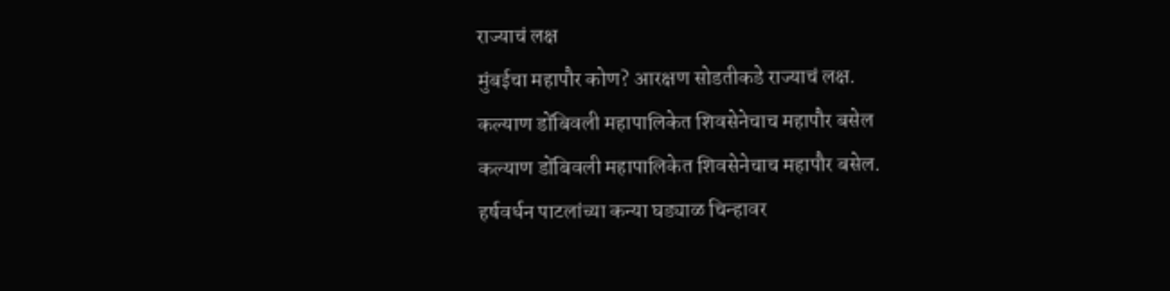राज्याचं लक्ष
मुंबईचा महापौर कोण? आरक्षण सोडतीकडे राज्याचं लक्ष.
कल्याण डोंबिवली महापालिकेत शिवसेनेचाच महापौर बसेल
कल्याण डोंबिवली महापालिकेत शिवसेनेचाच महापौर बसेल.
हर्षवर्धन पाटलांच्या कन्या घड्याळ चिन्हावर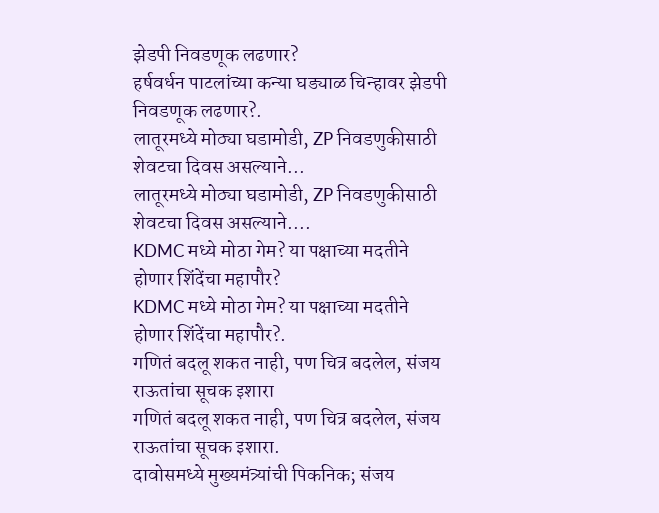झेडपी निवडणूक लढणार?
हर्षवर्धन पाटलांच्या कन्या घड्याळ चिन्हावर झेडपी निवडणूक लढणार?.
लातूरमध्ये मोठ्या घडामोडी, ZP निवडणुकीसाठी शेवटचा दिवस असल्याने...
लातूरमध्ये मोठ्या घडामोडी, ZP निवडणुकीसाठी शेवटचा दिवस असल्याने....
KDMC मध्ये मोठा गेम? या पक्षाच्या मदतीने होणार शिंदेंचा महापौर?
KDMC मध्ये मोठा गेम? या पक्षाच्या मदतीने होणार शिंदेंचा महापौर?.
गणितं बदलू शकत नाही, पण चित्र बदलेल, संजय राऊतांचा सूचक इशारा
गणितं बदलू शकत नाही, पण चित्र बदलेल, संजय राऊतांचा सूचक इशारा.
दावोसमध्ये मुख्यमंत्र्यांची पिकनिक; संजय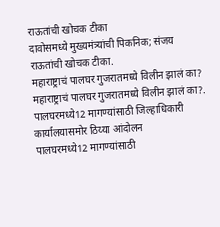राऊतांची खोचक टीका
दावोसमध्ये मुख्यमंत्र्यांची पिकनिक; संजय राऊतांची खोचक टीका.
महाराष्ट्राचं पालघर गुजरातमध्ये विलीन झालं का?
महाराष्ट्राचं पालघर गुजरातमध्ये विलीन झालं का?.
पालघरमध्ये12 मागण्यांसाठी जिल्हाधिकारी कार्यालयासमोर ठिय्या आंदोलन
पालघरमध्ये12 मागण्यांसाठी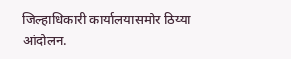जिल्हाधिकारी कार्यालयासमोर ठिय्या आंदोलन.